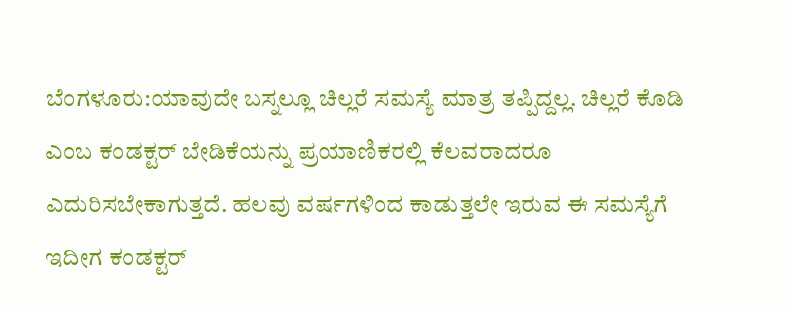ಬೆಂಗಳೂರು:ಯಾವುದೇ ಬಸ್ನಲ್ಲೂ ಚಿಲ್ಲರೆ ಸಮಸ್ಯೆ ಮಾತ್ರ ತಪ್ಪಿದ್ದಲ್ಲ. ಚಿಲ್ಲರೆ ಕೊಡಿ ಎಂಬ ಕಂಡಕ್ಟರ್ ಬೇಡಿಕೆಯನ್ನು ಪ್ರಯಾಣಿಕರಲ್ಲಿ ಕೆಲವರಾದರೂ ಎದುರಿಸಬೇಕಾಗುತ್ತದೆ. ಹಲವು ವರ್ಷಗಳಿಂದ ಕಾಡುತ್ತಲೇ ಇರುವ ಈ ಸಮಸ್ಯೆಗೆ ಇದೀಗ ಕಂಡಕ್ಟರ್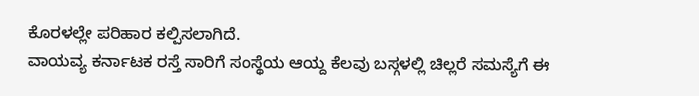ಕೊರಳಲ್ಲೇ ಪರಿಹಾರ ಕಲ್ಪಿಸಲಾಗಿದೆ.
ವಾಯವ್ಯ ಕರ್ನಾಟಕ ರಸ್ತೆ ಸಾರಿಗೆ ಸಂಸ್ಥೆಯ ಆಯ್ದ ಕೆಲವು ಬಸ್ಗಳಲ್ಲಿ ಚಿಲ್ಲರೆ ಸಮಸ್ಯೆಗೆ ಈ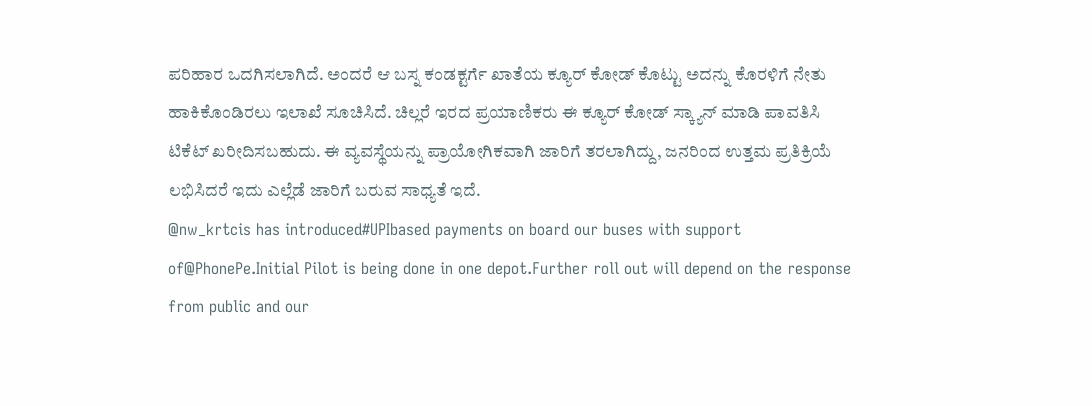ಪರಿಹಾರ ಒದಗಿಸಲಾಗಿದೆ. ಅಂದರೆ ಆ ಬಸ್ನ ಕಂಡಕ್ಟರ್ಗೆ ಖಾತೆಯ ಕ್ಯೂರ್ ಕೋಡ್ ಕೊಟ್ಟು ಅದನ್ನು ಕೊರಳಿಗೆ ನೇತು ಹಾಕಿಕೊಂಡಿರಲು ಇಲಾಖೆ ಸೂಚಿಸಿದೆ. ಚಿಲ್ಲರೆ ಇರದ ಪ್ರಯಾಣಿಕರು ಈ ಕ್ಯೂರ್ ಕೋಡ್ ಸ್ಕ್ಯಾನ್ ಮಾಡಿ ಪಾವತಿಸಿ ಟಿಕೆಟ್ ಖರೀದಿಸಬಹುದು. ಈ ವ್ಯವಸ್ಥೆಯನ್ನು ಪ್ರಾಯೋಗಿಕವಾಗಿ ಜಾರಿಗೆ ತರಲಾಗಿದ್ದು, ಜನರಿಂದ ಉತ್ತಮ ಪ್ರತಿಕ್ರಿಯೆ ಲಭಿಸಿದರೆ ಇದು ಎಲ್ಲೆಡೆ ಜಾರಿಗೆ ಬರುವ ಸಾಧ್ಯತೆ ಇದೆ.
@nw_krtcis has introduced#UPIbased payments on board our buses with support of@PhonePe.Initial Pilot is being done in one depot.Further roll out will depend on the response from public and our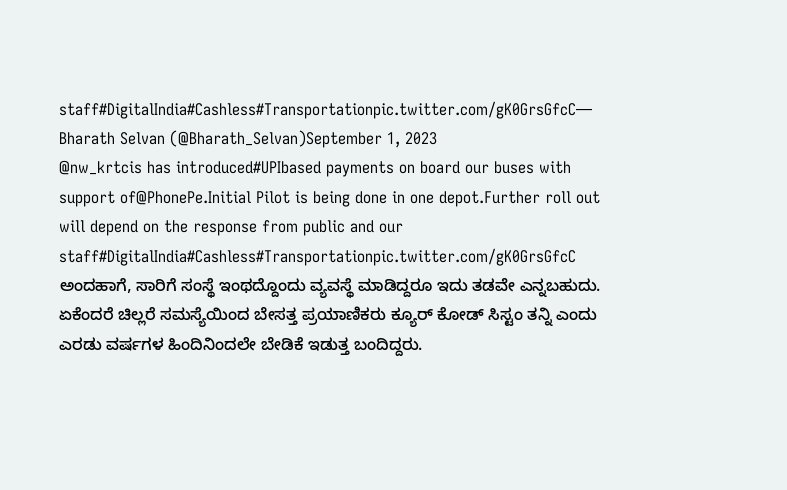staff#DigitalIndia#Cashless#Transportationpic.twitter.com/gK0GrsGfcC— Bharath Selvan (@Bharath_Selvan)September 1, 2023
@nw_krtcis has introduced#UPIbased payments on board our buses with support of@PhonePe.Initial Pilot is being done in one depot.Further roll out will depend on the response from public and our staff#DigitalIndia#Cashless#Transportationpic.twitter.com/gK0GrsGfcC
ಅಂದಹಾಗೆ, ಸಾರಿಗೆ ಸಂಸ್ಥೆ ಇಂಥದ್ದೊಂದು ವ್ಯವಸ್ಥೆ ಮಾಡಿದ್ದರೂ ಇದು ತಡವೇ ಎನ್ನಬಹುದು. ಏಕೆಂದರೆ ಚಿಲ್ಲರೆ ಸಮಸ್ಯೆಯಿಂದ ಬೇಸತ್ತ ಪ್ರಯಾಣಿಕರು ಕ್ಯೂರ್ ಕೋಡ್ ಸಿಸ್ಟಂ ತನ್ನಿ ಎಂದು ಎರಡು ವರ್ಷಗಳ ಹಿಂದಿನಿಂದಲೇ ಬೇಡಿಕೆ ಇಡುತ್ತ ಬಂದಿದ್ದರು.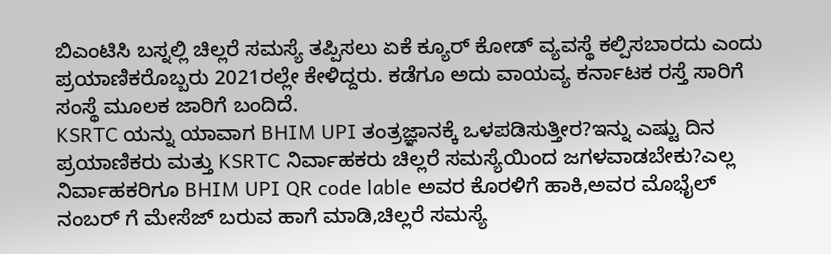ಬಿಎಂಟಿಸಿ ಬಸ್ನಲ್ಲಿ ಚಿಲ್ಲರೆ ಸಮಸ್ಯೆ ತಪ್ಪಿಸಲು ಏಕೆ ಕ್ಯೂರ್ ಕೋಡ್ ವ್ಯವಸ್ಥೆ ಕಲ್ಪಿಸಬಾರದು ಎಂದು ಪ್ರಯಾಣಿಕರೊಬ್ಬರು 2021ರಲ್ಲೇ ಕೇಳಿದ್ದರು. ಕಡೆಗೂ ಅದು ವಾಯವ್ಯ ಕರ್ನಾಟಕ ರಸ್ತೆ ಸಾರಿಗೆ ಸಂಸ್ಥೆ ಮೂಲಕ ಜಾರಿಗೆ ಬಂದಿದೆ.
KSRTC ಯನ್ನು ಯಾವಾಗ BHIM UPI ತಂತ್ರಜ್ಞಾನಕ್ಕೆ ಒಳಪಡಿಸುತ್ತೀರ?ಇನ್ನು ಎಷ್ಟು ದಿನ ಪ್ರಯಾಣಿಕರು ಮತ್ತು KSRTC ನಿರ್ವಾಹಕರು ಚಿಲ್ಲರೆ ಸಮಸ್ಯೆಯಿಂದ ಜಗಳವಾಡಬೇಕು?ಎಲ್ಲ ನಿರ್ವಾಹಕರಿಗೂ BHIM UPI QR code lable ಅವರ ಕೊರಳಿಗೆ ಹಾಕಿ,ಅವರ ಮೊಭೈಲ್ ನಂಬರ್ ಗೆ ಮೇಸೆಜ್ ಬರುವ ಹಾಗೆ ಮಾಡಿ,ಚಿಲ್ಲರೆ ಸಮಸ್ಯೆ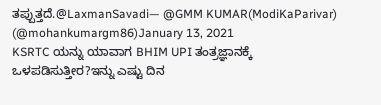ತಪ್ಪುತ್ತದೆ.@LaxmanSavadi— @GMM KUMAR(ModiKaParivar) (@mohankumargm86)January 13, 2021
KSRTC ಯನ್ನು ಯಾವಾಗ BHIM UPI ತಂತ್ರಜ್ಞಾನಕ್ಕೆ ಒಳಪಡಿಸುತ್ತೀರ?ಇನ್ನು ಎಷ್ಟು ದಿನ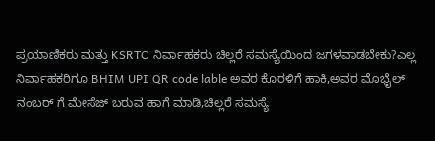ಪ್ರಯಾಣಿಕರು ಮತ್ತು KSRTC ನಿರ್ವಾಹಕರು ಚಿಲ್ಲರೆ ಸಮಸ್ಯೆಯಿಂದ ಜಗಳವಾಡಬೇಕು?ಎಲ್ಲ ನಿರ್ವಾಹಕರಿಗೂ BHIM UPI QR code lable ಅವರ ಕೊರಳಿಗೆ ಹಾಕಿ,ಅವರ ಮೊಭೈಲ್ ನಂಬರ್ ಗೆ ಮೇಸೆಜ್ ಬರುವ ಹಾಗೆ ಮಾಡಿ,ಚಿಲ್ಲರೆ ಸಮಸ್ಯೆ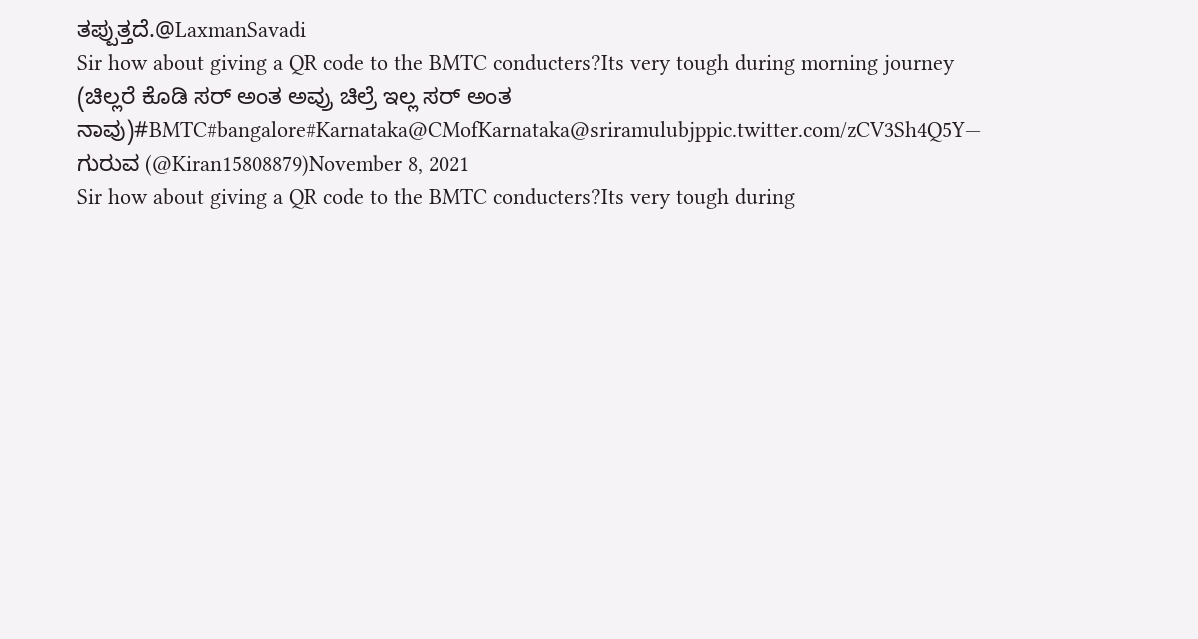ತಪ್ಪುತ್ತದೆ.@LaxmanSavadi
Sir how about giving a QR code to the BMTC conducters?Its very tough during morning journey (ಚಿಲ್ಲರೆ ಕೊಡಿ ಸರ್ ಅಂತ ಅವ್ರು ಚಿಲ್ರೆ ಇಲ್ಲ ಸರ್ ಅಂತ ನಾವು)#BMTC#bangalore#Karnataka@CMofKarnataka@sriramulubjppic.twitter.com/zCV3Sh4Q5Y— ಗುರುವ (@Kiran15808879)November 8, 2021
Sir how about giving a QR code to the BMTC conducters?Its very tough during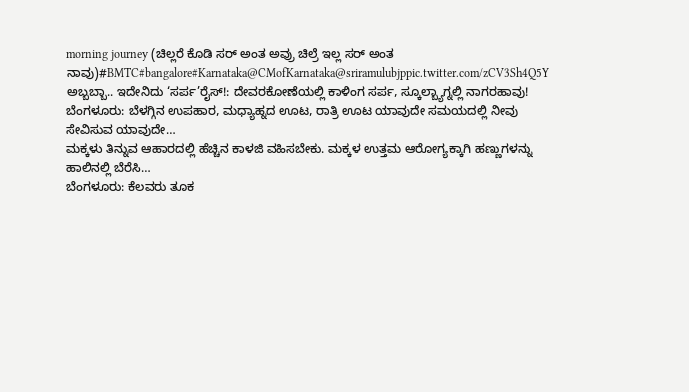morning journey (ಚಿಲ್ಲರೆ ಕೊಡಿ ಸರ್ ಅಂತ ಅವ್ರು ಚಿಲ್ರೆ ಇಲ್ಲ ಸರ್ ಅಂತ ನಾವು)#BMTC#bangalore#Karnataka@CMofKarnataka@sriramulubjppic.twitter.com/zCV3Sh4Q5Y
ಅಬ್ಬಬ್ಬಾ.. ಇದೇನಿದು ‘ಸರ್ಪ’ರೈಸ್!: ದೇವರಕೋಣೆಯಲ್ಲಿ ಕಾಳಿಂಗ ಸರ್ಪ, ಸ್ಕೂಲ್ಬ್ಯಾಗ್ನಲ್ಲಿ ನಾಗರಹಾವು!
ಬೆಂಗಳೂರು: ಬೆಳಗ್ಗಿನ ಉಪಹಾರ, ಮಧ್ಯಾಹ್ನದ ಊಟ, ರಾತ್ರಿ ಊಟ ಯಾವುದೇ ಸಮಯದಲ್ಲಿ ನೀವು ಸೇವಿಸುವ ಯಾವುದೇ…
ಮಕ್ಕಳು ತಿನ್ನುವ ಆಹಾರದಲ್ಲಿ ಹೆಚ್ಚಿನ ಕಾಳಜಿ ವಹಿಸಬೇಕು. ಮಕ್ಕಳ ಉತ್ತಮ ಆರೋಗ್ಯಕ್ಕಾಗಿ ಹಣ್ಣುಗಳನ್ನು ಹಾಲಿನಲ್ಲಿ ಬೆರೆಸಿ…
ಬೆಂಗಳೂರು: ಕೆಲವರು ತೂಕ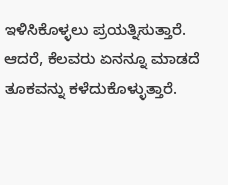ಇಳಿಸಿಕೊಳ್ಳಲು ಪ್ರಯತ್ನಿಸುತ್ತಾರೆ. ಆದರೆ, ಕೆಲವರು ಏನನ್ನೂ ಮಾಡದೆ ತೂಕವನ್ನು ಕಳೆದುಕೊಳ್ಳುತ್ತಾರೆ.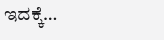ಇದಕ್ಕೆ…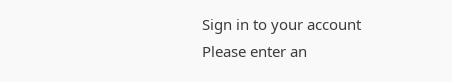Sign in to your account
Please enter an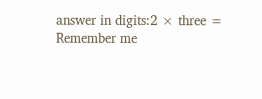answer in digits:2 × three =
Remember me